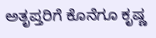ಅತೃಪ್ತರಿಗೆ ಕೊನೆಗೂ ಕೃಷ್ಣ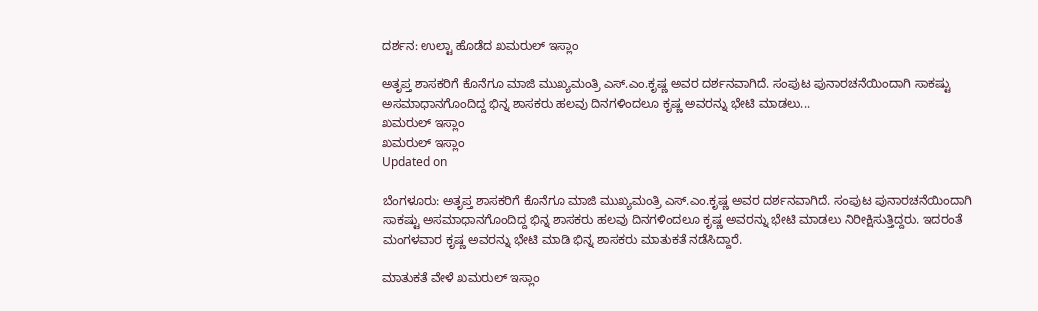ದರ್ಶನ: ಉಲ್ಟಾ ಹೊಡೆದ ಖಮರುಲ್ ಇಸ್ಲಾಂ

ಅತೃಪ್ತ ಶಾಸಕರಿಗೆ ಕೊನೆಗೂ ಮಾಜಿ ಮುಖ್ಯಮಂತ್ರಿ ಎಸ್.ಎಂ.ಕೃಷ್ಣ ಅವರ ದರ್ಶನವಾಗಿದೆ. ಸಂಪುಟ ಪುನಾರಚನೆಯಿಂದಾಗಿ ಸಾಕಷ್ಟು ಅಸಮಾಧಾನಗೊಂದಿದ್ದ ಭಿನ್ನ ಶಾಸಕರು ಹಲವು ದಿನಗಳಿಂದಲೂ ಕೃಷ್ಣ ಅವರನ್ನು ಭೇಟಿ ಮಾಡಲು...
ಖಮರುಲ್ ಇಸ್ಲಾಂ
ಖಮರುಲ್ ಇಸ್ಲಾಂ
Updated on

ಬೆಂಗಳೂರು: ಅತೃಪ್ತ ಶಾಸಕರಿಗೆ ಕೊನೆಗೂ ಮಾಜಿ ಮುಖ್ಯಮಂತ್ರಿ ಎಸ್.ಎಂ.ಕೃಷ್ಣ ಅವರ ದರ್ಶನವಾಗಿದೆ. ಸಂಪುಟ ಪುನಾರಚನೆಯಿಂದಾಗಿ ಸಾಕಷ್ಟು ಅಸಮಾಧಾನಗೊಂದಿದ್ದ ಭಿನ್ನ ಶಾಸಕರು ಹಲವು ದಿನಗಳಿಂದಲೂ ಕೃಷ್ಣ ಅವರನ್ನು ಭೇಟಿ ಮಾಡಲು ನಿರೀಕ್ಷಿಸುತ್ತಿದ್ದರು. ಇದರಂತೆ ಮಂಗಳವಾರ ಕೃಷ್ಣ ಅವರನ್ನು ಭೇಟಿ ಮಾಡಿ ಭಿನ್ನ ಶಾಸಕರು ಮಾತುಕತೆ ನಡೆಸಿದ್ದಾರೆ.

ಮಾತುಕತೆ ವೇಳೆ ಖಮರುಲ್ ಇಸ್ಲಾಂ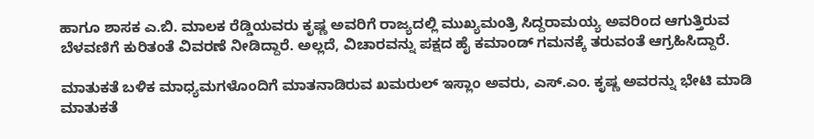ಹಾಗೂ ಶಾಸಕ ಎ.ಬಿ. ಮಾಲಕ ರೆಡ್ಡಿಯವರು ಕೃಷ್ಣ ಅವರಿಗೆ ರಾಜ್ಯದಲ್ಲಿ ಮುಖ್ಯಮಂತ್ರಿ ಸಿದ್ದರಾಮಯ್ಯ ಅವರಿಂದ ಆಗುತ್ತಿರುವ ಬೆಳವಣಿಗೆ ಕುರಿತಂತೆ ವಿವರಣೆ ನೀಡಿದ್ದಾರೆ. ಅಲ್ಲದೆ, ವಿಚಾರವನ್ನು ಪಕ್ಷದ ಹೈ ಕಮಾಂಡ್ ಗಮನಕ್ಕೆ ತರುವಂತೆ ಆಗ್ರಹಿಸಿದ್ದಾರೆ.

ಮಾತುಕತೆ ಬಳಿಕ ಮಾಧ್ಯಮಗಳೊಂದಿಗೆ ಮಾತನಾಡಿರುವ ಖಮರುಲ್ ಇಸ್ಲಾಂ ಅವರು, ಎಸ್.ಎಂ. ಕೃಷ್ಣ ಅವರನ್ನು ಭೇಟಿ ಮಾಡಿ ಮಾತುಕತೆ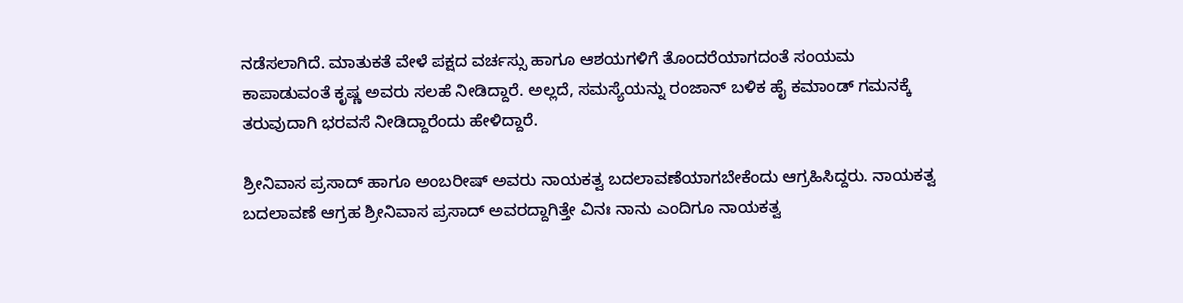ನಡೆಸಲಾಗಿದೆ. ಮಾತುಕತೆ ವೇಳೆ ಪಕ್ಷದ ವರ್ಚಸ್ಸು ಹಾಗೂ ಆಶಯಗಳಿಗೆ ತೊಂದರೆಯಾಗದಂತೆ ಸಂಯಮ ಕಾಪಾಡುವಂತೆ ಕೃಷ್ಣ ಅವರು ಸಲಹೆ ನೀಡಿದ್ದಾರೆ. ಅಲ್ಲದೆ, ಸಮಸ್ಯೆಯನ್ನು ರಂಜಾನ್ ಬಳಿಕ ಹೈ ಕಮಾಂಡ್ ಗಮನಕ್ಕೆ ತರುವುದಾಗಿ ಭರವಸೆ ನೀಡಿದ್ದಾರೆಂದು ಹೇಳಿದ್ದಾರೆ.

ಶ್ರೀನಿವಾಸ ಪ್ರಸಾದ್ ಹಾಗೂ ಅಂಬರೀಷ್ ಅವರು ನಾಯಕತ್ವ ಬದಲಾವಣೆಯಾಗಬೇಕೆಂದು ಆಗ್ರಹಿಸಿದ್ದರು. ನಾಯಕತ್ವ ಬದಲಾವಣೆ ಆಗ್ರಹ ಶ್ರೀನಿವಾಸ ಪ್ರಸಾದ್ ಅವರದ್ದಾಗಿತ್ತೇ ವಿನಃ ನಾನು ಎಂದಿಗೂ ನಾಯಕತ್ವ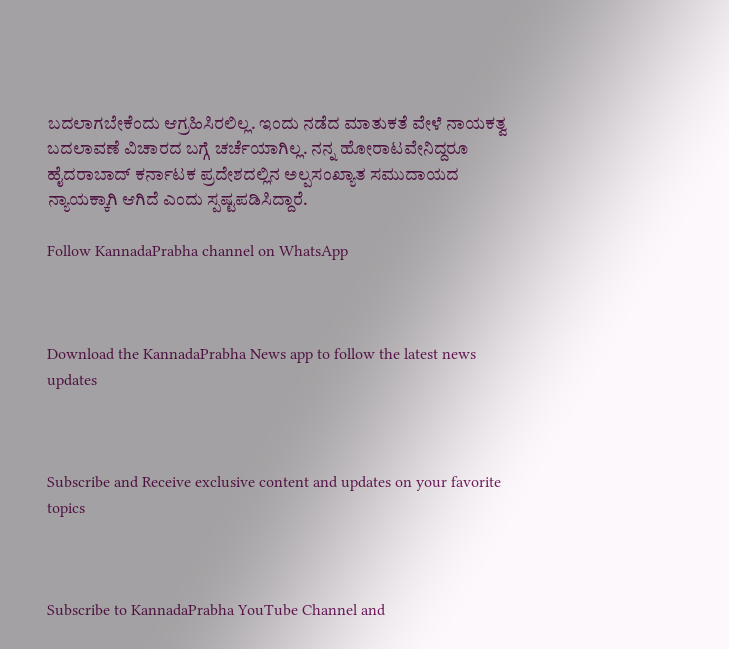ಬದಲಾಗಬೇಕೆಂದು ಆಗ್ರಹಿಸಿರಲಿಲ್ಲ. ಇಂದು ನಡೆದ ಮಾತುಕತೆ ವೇಳೆ ನಾಯಕತ್ವ ಬದಲಾವಣೆ ವಿಚಾರದ ಬಗ್ಗೆ ಚರ್ಚೆಯಾಗಿಲ್ಲ. ನನ್ನ ಹೋರಾಟವೇನಿದ್ದರೂ ಹೈದರಾಬಾದ್ ಕರ್ನಾಟಕ ಪ್ರದೇಶದಲ್ಲಿನ ಅಲ್ಪಸಂಖ್ಯಾತ ಸಮುದಾಯದ ನ್ಯಾಯಕ್ಕಾಗಿ ಆಗಿದೆ ಎಂದು ಸ್ಪಷ್ಟಪಡಿಸಿದ್ದಾರೆ.

Follow KannadaPrabha channel on WhatsApp



Download the KannadaPrabha News app to follow the latest news updates



Subscribe and Receive exclusive content and updates on your favorite topics



Subscribe to KannadaPrabha YouTube Channel and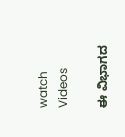watch Videos

ಈ ವಿಭಾಗದ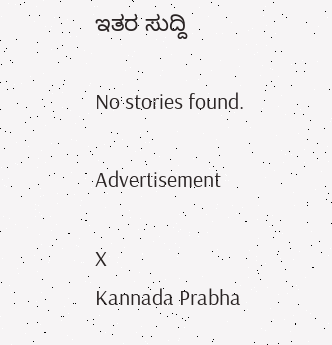ಇತರ ಸುದ್ದಿ

No stories found.

Advertisement

X
Kannada Prabha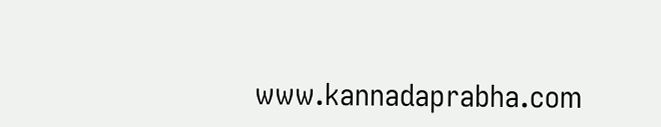www.kannadaprabha.com